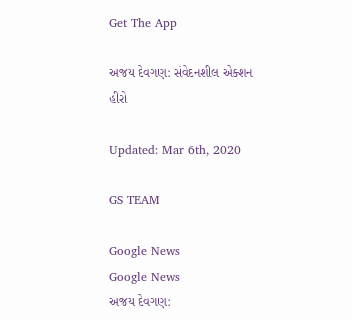Get The App

અજય દેવગણ: સંવેદનશીલ એક્શન હીરો

Updated: Mar 6th, 2020

GS TEAM

Google News
Google News
અજય દેવગણ: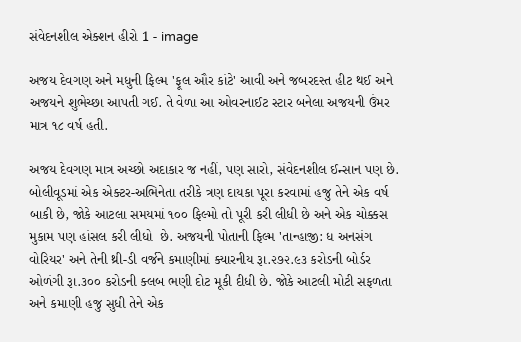સંવેદનશીલ એક્શન હીરો 1 - image

અજય દેવગણ અને મધુની ફિલ્મ 'ફૂલ ઔર કાંટે' આવી અને જબરદસ્ત હીટ થઈ અને અજયને શુભેચ્છા આપતી ગઈ. તે વેળા આ ઓવરનાઈટ સ્ટાર બનેલા અજયની ઉંમર માત્ર ૧૮ વર્ષ હતી.

અજય દેવગણ માત્ર અચ્છો અદાકાર જ નહીં, પણ સારો, સંવેદનશીલ ઈન્સાન પણ છે. બોલીવૂડમાં એક એક્ટર-અભિનેતા તરીકે ત્રણ દાયકા પૂરા કરવામાં હજુ તેને એક વર્ષ બાકી છે, જોકે આટલા સમયમાં ૧૦૦ ફિલ્મો તો પૂરી કરી લીધી છે અને એક ચોક્કસ મુકામ પણ હાંસલ કરી લીધો  છે. અજયની પોતાની ફિલ્મ 'તાન્હાજી: ધ અનસંગ વોરિયર' અને તેની થ્રી-ડી વર્જને કમાણીમાં ક્યારનીય રૂા.૨૭૨.૯૩ કરોડની બોર્ડર ઓળંગી રૂા.૩૦૦ કરોડની ક્લબ ભણી દોટ મૂકી દીધી છે. જોકે આટલી મોટી સફળતા અને કમાણી હજુ સુધી તેને એક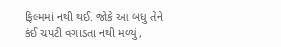ફિલ્મમાં નથી થઈ. જોકે આ બધુ તેને કંઈ ચપટી વગાડતા નથી મળ્યું,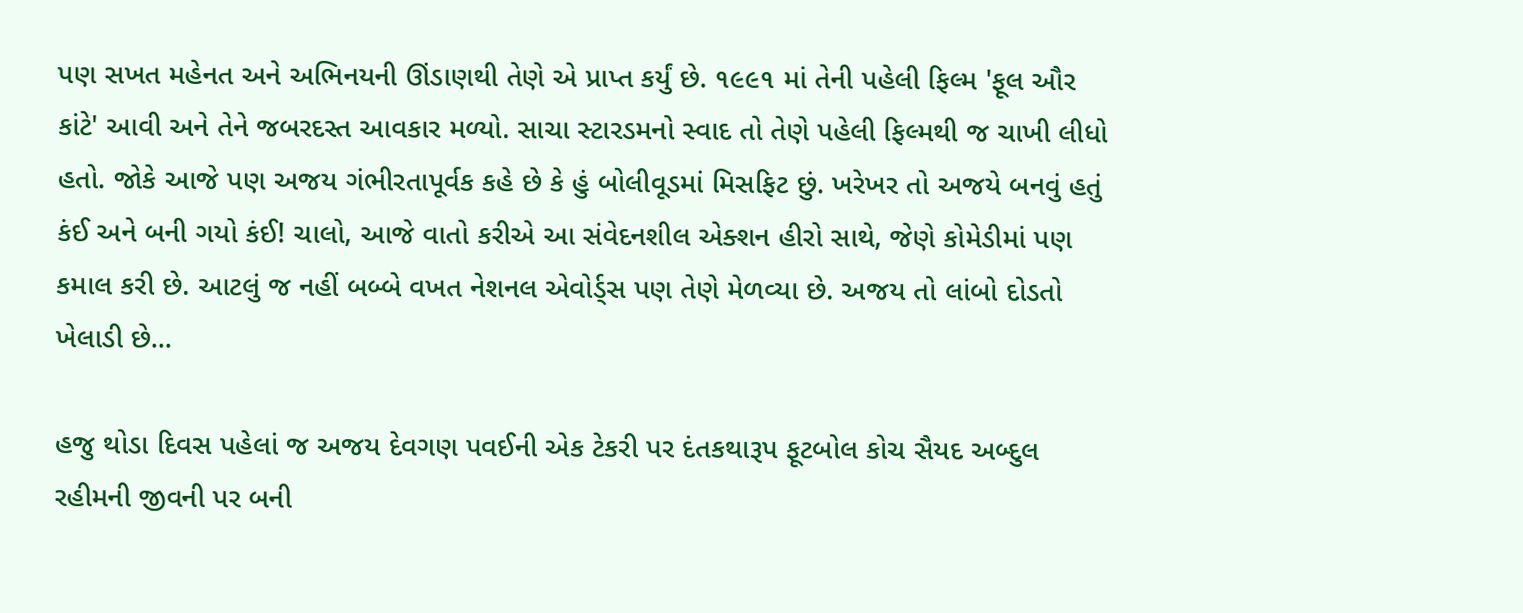પણ સખત મહેનત અને અભિનયની ઊંડાણથી તેણે એ પ્રાપ્ત કર્યું છે. ૧૯૯૧ માં તેની પહેલી ફિલ્મ 'ફૂલ ઔર કાંટે' આવી અને તેને જબરદસ્ત આવકાર મળ્યો. સાચા સ્ટારડમનો સ્વાદ તો તેણે પહેલી ફિલ્મથી જ ચાખી લીધો હતો. જોકે આજે પણ અજય ગંભીરતાપૂર્વક કહે છે કે હું બોલીવૂડમાં મિસફિટ છું. ખરેખર તો અજયે બનવું હતું કંઈ અને બની ગયો કંઈ! ચાલો, આજે વાતો કરીએ આ સંવેદનશીલ એક્શન હીરો સાથે, જેણે કોમેડીમાં પણ કમાલ કરી છે. આટલું જ નહીં બબ્બે વખત નેશનલ એવોર્ડ્સ પણ તેણે મેળવ્યા છે. અજય તો લાંબો દોડતો ખેલાડી છે...

હજુ થોડા દિવસ પહેલાં જ અજય દેવગણ પવઈની એક ટેકરી પર દંતકથારૂપ ફૂટબોલ કોચ સૈયદ અબ્દુલ રહીમની જીવની પર બની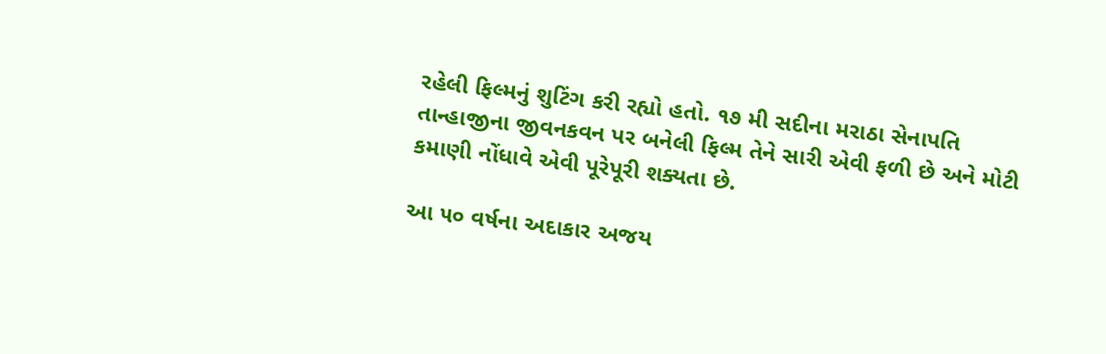રહેલી ફિલ્મનું શુટિંગ કરી રહ્યો હતો. ૧૭ મી સદીના મરાઠા સેનાપતિ તાન્હાજીના જીવનકવન પર બનેલી ફિલ્મ તેને સારી એવી ફળી છે અને મોટી કમાણી નોંધાવે એવી પૂરેપૂરી શક્યતા છે.

આ ૫૦ વર્ષના અદાકાર અજય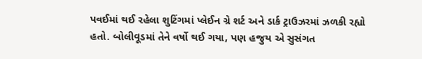પવઈમાં થઈ રહેલા શુટિંગમાં પ્લેઈન ગ્રે શર્ટ અને ડાર્ક ટ્રાઉઝરમાં ઝળકી રહ્યો હતો. બોલીવૂડમાં તેને વર્ષો થઈ ગયા, પણ હજુય એ સુસંગત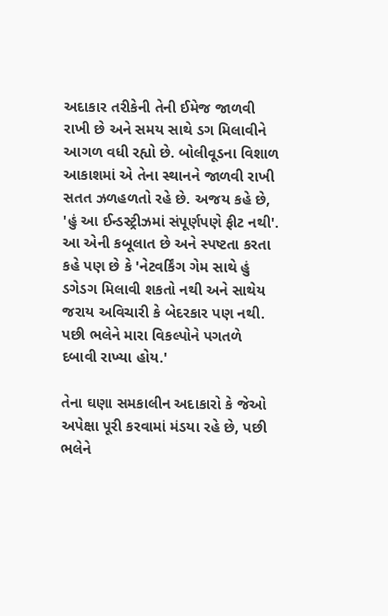અદાકાર તરીકેની તેની ઈમેજ જાળવી રાખી છે અને સમય સાથે ડગ મિલાવીને આગળ વધી રહ્યો છે. બોલીવૂડના વિશાળ આકાશમાં એ તેના સ્થાનને જાળવી રાખી સતત ઝળહળતો રહે છે. અજય કહે છે, 'હું આ ઈન્ડસ્ટ્રીઝમાં સંપૂર્ણપણે ફીટ નથી'. આ એની કબૂલાત છે અને સ્પષ્ટતા કરતા કહે પણ છે કે 'નેટવર્કિંગ ગેમ સાથે હું ડગેડગ મિલાવી શકતો નથી અને સાથેય જરાય અવિચારી કે બેદરકાર પણ નથી. પછી ભલેને મારા વિકલ્પોને પગતળે દબાવી રાખ્યા હોય.'

તેના ઘણા સમકાલીન અદાકારો કે જેઓ અપેક્ષા પૂરી કરવામાં મંડયા રહે છે, પછી ભલેને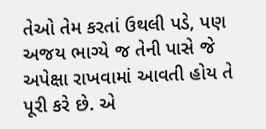તેઓ તેમ કરતાં ઉથલી પડે, પણ અજય ભાગ્યે જ તેની પાસે જે અપેક્ષા રાખવામાં આવતી હોય તે પૂરી કરે છે. એ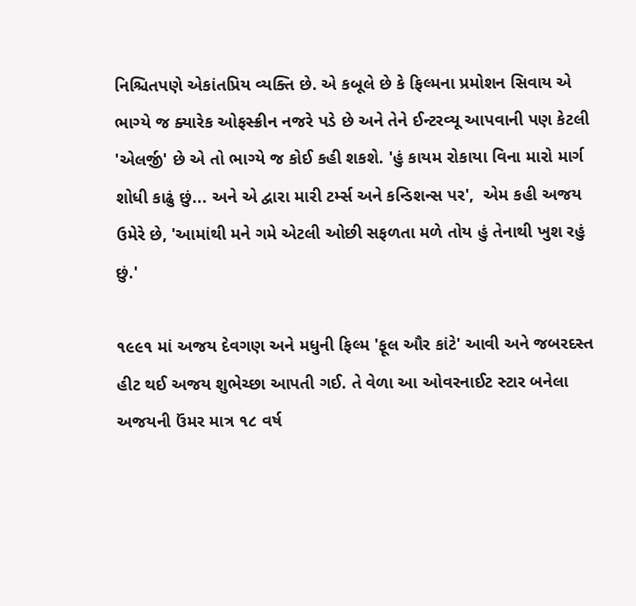નિશ્ચિતપણે એકાંતપ્રિય વ્યક્તિ છે. એ કબૂલે છે કે ફિલ્મના પ્રમોશન સિવાય એ ભાગ્યે જ ક્યારેક ઓફસ્ક્રીન નજરે પડે છે અને તેને ઈન્ટરવ્યૂ આપવાની પણ કેટલી 'એલર્જી' છે એ તો ભાગ્યે જ કોઈ કહી શકશે. 'હું કાયમ રોકાયા વિના મારો માર્ગ શોધી કાઢું છું... અને એ દ્વારા મારી ટર્મ્સ અને કન્ડિશન્સ પર',  એમ કહી અજય ઉમેરે છે, 'આમાંથી મને ગમે એટલી ઓછી સફળતા મળે તોય હું તેનાથી ખુશ રહું છું.'

૧૯૯૧ માં અજય દેવગણ અને મધુની ફિલ્મ 'ફૂલ ઔર કાંટે' આવી અને જબરદસ્ત હીટ થઈ અજય શુભેચ્છા આપતી ગઈ. તે વેળા આ ઓવરનાઈટ સ્ટાર બનેલા અજયની ઉંમર માત્ર ૧૮ વર્ષ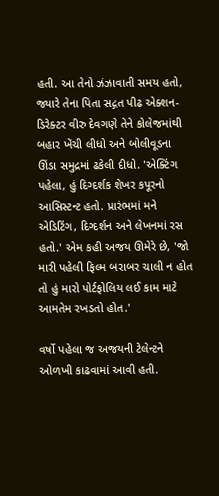હતી. આ તેનો ઝંઝાવાતી સમય હતો, જ્યારે તેના પિતા સદ્ગત પીઢ એક્શન-ડિરેક્ટર વીરુ દેવગણે તેને કોલેજમાંથી બહાર ખેંચી લીધો અને બોલીવૂડના ઊંડા સમુદ્રમાં ઢકેલી દીધો. 'એક્ટિંગ પહેલા, હું દિગ્દર્શક શેખર કપૂરનો આસિસ્ટન્ટ હતો. પ્રારંભમાં મને એડિટિંગ, દિગ્દર્શન અને લેખનમાં રસ હતો.' એમ કહી અજય ઊમેરે છે, 'જો મારી પહેલી ફિલ્મ બરાબર ચાલી ન હોત તો હું મારો પોર્ટફોલિય લઈ કામ માટે આમતેમ રખડતો હોત.'

વર્ષો પહેલા જ અજયની ટેલેન્ટને ઓળખી કાઢવામાં આવી હતી.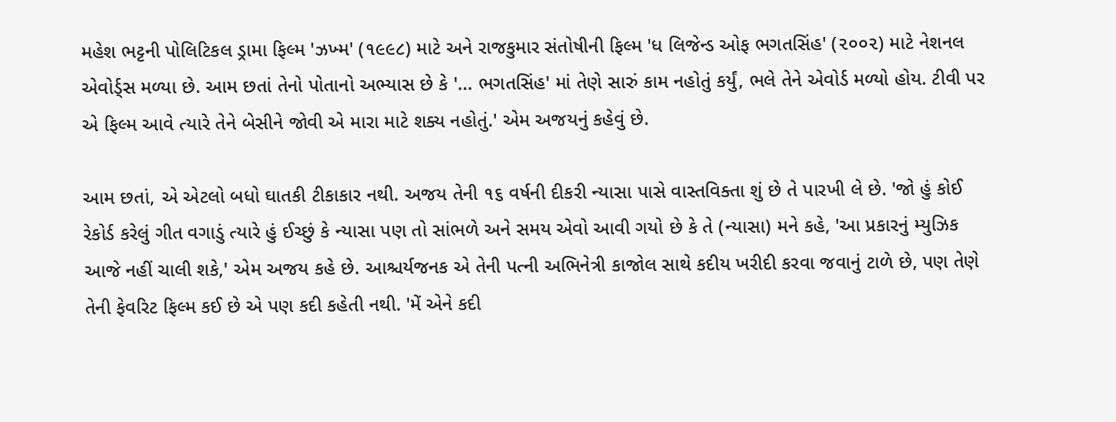મહેશ ભટ્ટની પોલિટિકલ ડ્રામા ફિલ્મ 'ઝખ્મ' (૧૯૯૮) માટે અને રાજકુમાર સંતોષીની ફિલ્મ 'ધ લિજેન્ડ ઓફ ભગતસિંહ' (૨૦૦૨) માટે નેશનલ એવોર્ડ્સ મળ્યા છે. આમ છતાં તેનો પોતાનો અભ્યાસ છે કે '... ભગતસિંહ' માં તેણે સારું કામ નહોતું કર્યું, ભલે તેને એવોર્ડ મળ્યો હોય. ટીવી પર એ ફિલ્મ આવે ત્યારે તેને બેસીને જોવી એ મારા માટે શક્ય નહોતું.' એમ અજયનું કહેવું છે.

આમ છતાં, એ એટલો બધો ઘાતકી ટીકાકાર નથી. અજય તેની ૧૬ વર્ષની દીકરી ન્યાસા પાસે વાસ્તવિક્તા શું છે તે પારખી લે છે. 'જો હું કોઈ રેકોર્ડ કરેલું ગીત વગાડું ત્યારે હું ઈચ્છું કે ન્યાસા પણ તો સાંભળે અને સમય એવો આવી ગયો છે કે તે (ન્યાસા) મને કહે, 'આ પ્રકારનું મ્યુઝિક આજે નહીં ચાલી શકે,' એમ અજય કહે છે. આશ્ચર્યજનક એ તેની પત્ની અભિનેત્રી કાજોલ સાથે કદીય ખરીદી કરવા જવાનું ટાળે છે, પણ તેણે તેની ફેવરિટ ફિલ્મ કઈ છે એ પણ કદી કહેતી નથી. 'મેં એને કદી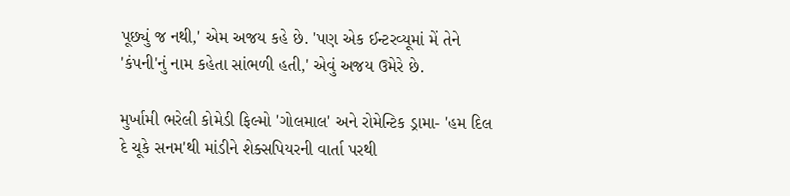પૂછ્યું જ નથી,' એમ અજય કહે છે. 'પણ એક ઈન્ટરવ્યૂમાં મેં તેને 'કંપની'નું નામ કહેતા સાંભળી હતી,' એવું અજય ઉમેરે છે.

મુર્ખામી ભરેલી કોમેડી ફિલ્મો 'ગોલમાલ' અને રોમેન્ટિક ડ્રામા- 'હમ દિલ દે ચૂકે સનમ'થી માંડીને શેક્સપિયરની વાર્તા પરથી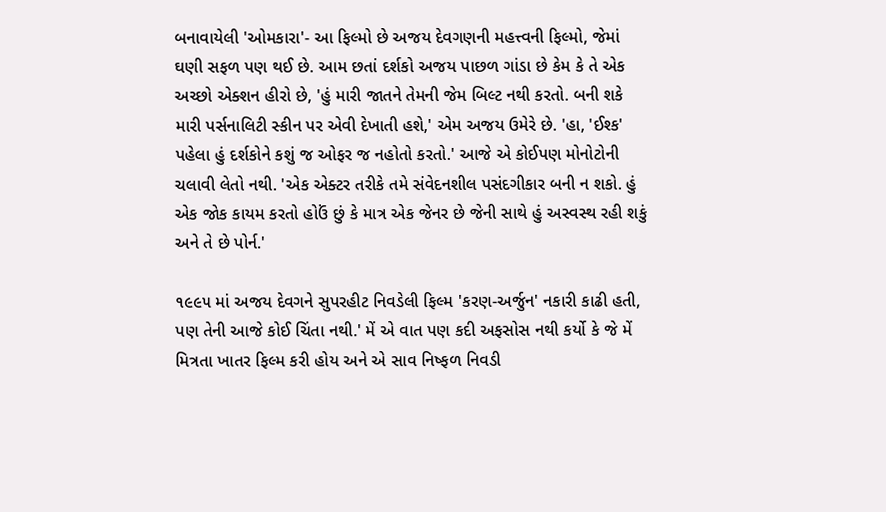બનાવાયેલી 'ઓમકારા'- આ ફિલ્મો છે અજય દેવગણની મહત્ત્વની ફિલ્મો, જેમાં ઘણી સફળ પણ થઈ છે. આમ છતાં દર્શકો અજય પાછળ ગાંડા છે કેમ કે તે એક અચ્છો એક્શન હીરો છે, 'હું મારી જાતને તેમની જેમ બિલ્ટ નથી કરતો. બની શકે મારી પર્સનાલિટી સ્કીન પર એવી દેખાતી હશે,' એમ અજય ઉમેરે છે. 'હા, 'ઈશ્ક' પહેલા હું દર્શકોને કશું જ ઓફર જ નહોતો કરતો.' આજે એ કોઈપણ મોનોટોની ચલાવી લેતો નથી. 'એક એક્ટર તરીકે તમે સંવેદનશીલ પસંદગીકાર બની ન શકો. હું એક જોક કાયમ કરતો હોઉં છું કે માત્ર એક જેનર છે જેની સાથે હું અસ્વસ્થ રહી શકું અને તે છે પોર્ન.'

૧૯૯૫ માં અજય દેવગને સુપરહીટ નિવડેલી ફિલ્મ 'કરણ-અર્જુન' નકારી કાઢી હતી, પણ તેની આજે કોઈ ચિંતા નથી.' મેં એ વાત પણ કદી અફસોસ નથી કર્યો કે જે મેં મિત્રતા ખાતર ફિલ્મ કરી હોય અને એ સાવ નિષ્ફળ નિવડી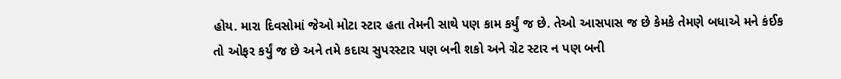હોય. મારા દિવસોમાં જેઓ મોટા સ્ટાર હતા તેમની સાથે પણ કામ કર્યું જ છે. તેઓ આસપાસ જ છે કેમકે તેમણે બધાએ મને કંઈક તો ઓફર કર્યું જ છે અને તમે કદાચ સુપરસ્ટાર પણ બની શકો અને ગ્રેટ સ્ટાર ન પણ બની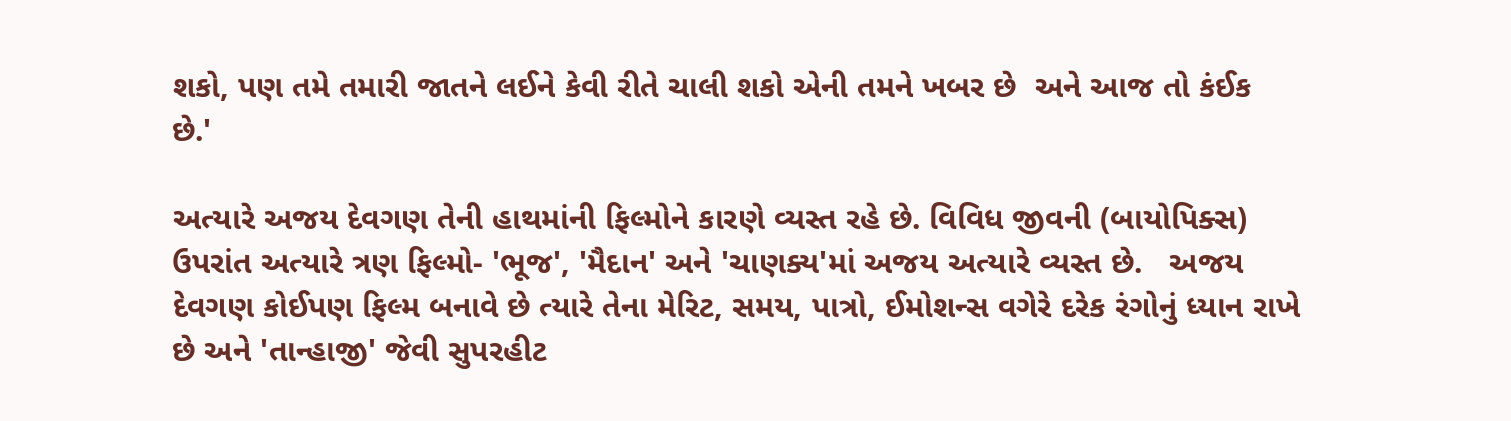શકો, પણ તમે તમારી જાતને લઈને કેવી રીતે ચાલી શકો એની તમને ખબર છે  અને આજ તો કંઈક છે.'

અત્યારે અજય દેવગણ તેની હાથમાંની ફિલ્મોને કારણે વ્યસ્ત રહે છે. વિવિધ જીવની (બાયોપિક્સ) ઉપરાંત અત્યારે ત્રણ ફિલ્મો- 'ભૂજ', 'મૈદાન' અને 'ચાણક્ય'માં અજય અત્યારે વ્યસ્ત છે.   અજય દેવગણ કોઈપણ ફિલ્મ બનાવે છે ત્યારે તેના મેરિટ, સમય, પાત્રો, ઈમોશન્સ વગેરે દરેક રંગોનું ધ્યાન રાખે છે અને 'તાન્હાજી' જેવી સુપરહીટ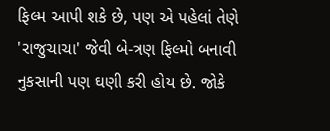ફિલ્મ આપી શકે છે, પણ એ પહેલાં તેણે 'રાજુચાચા' જેવી બે-ત્રણ ફિલ્મો બનાવી નુકસાની પણ ઘણી કરી હોય છે. જોકે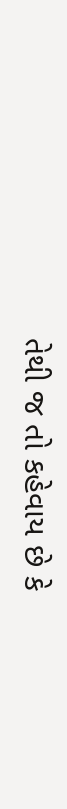તેથી જ તો કહેવાય છે કે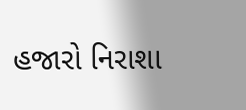હજારો નિરાશા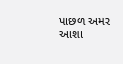પાછળ અમર  આશા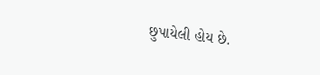છુપાયેલી હોય છે.